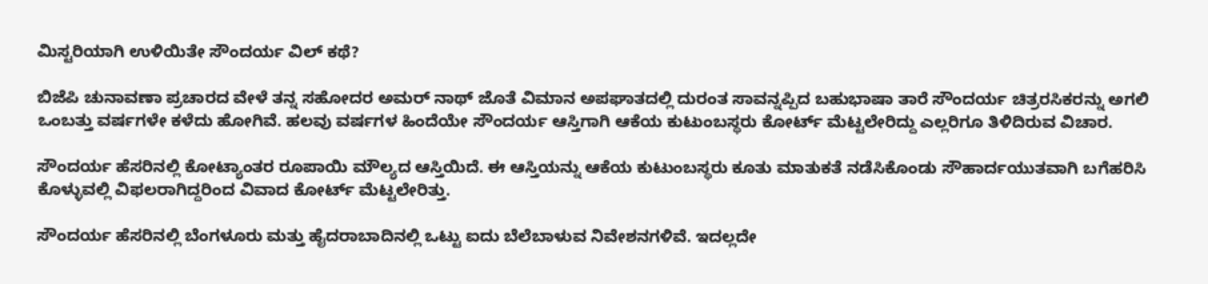ಮಿಸ್ಟರಿಯಾಗಿ ಉಳಿಯಿತೇ ಸೌಂದರ್ಯ ವಿಲ್ ಕಥೆ?

ಬಿಜೆಪಿ ಚುನಾವಣಾ ಪ್ರಚಾರದ ವೇಳೆ ತನ್ನ ಸಹೋದರ ಅಮರ್ ನಾಥ್ ಜೊತೆ ವಿಮಾನ ಅಪಘಾತದಲ್ಲಿ ದುರಂತ ಸಾವನ್ನಪ್ಪಿದ ಬಹುಭಾಷಾ ತಾರೆ ಸೌಂದರ್ಯ ಚಿತ್ರರಸಿಕರನ್ನು ಅಗಲಿ ಒಂಬತ್ತು ವರ್ಷಗಳೇ ಕಳೆದು ಹೋಗಿವೆ. ಹಲವು ವರ್ಷಗಳ ಹಿಂದೆಯೇ ಸೌಂದರ್ಯ ಆಸ್ತಿಗಾಗಿ ಆಕೆಯ ಕುಟುಂಬಸ್ಥರು ಕೋರ್ಟ್ ಮೆಟ್ಟಲೇರಿದ್ದು ಎಲ್ಲರಿಗೂ ತಿಳಿದಿರುವ ವಿಚಾರ.

ಸೌಂದರ್ಯ ಹೆಸರಿನಲ್ಲಿ ಕೋಟ್ಯಾಂತರ ರೂಪಾಯಿ ಮೌಲ್ಯದ ಆಸ್ತಿಯಿದೆ. ಈ ಆಸ್ತಿಯನ್ನು ಆಕೆಯ ಕುಟುಂಬಸ್ಥರು ಕೂತು ಮಾತುಕತೆ ನಡೆಸಿಕೊಂಡು ಸೌಹಾರ್ದಯುತವಾಗಿ ಬಗೆಹರಿಸಿ ಕೊಳ್ಳುವಲ್ಲಿ ವಿಫಲರಾಗಿದ್ದರಿಂದ ವಿವಾದ ಕೋರ್ಟ್ ಮೆಟ್ಟಲೇರಿತ್ತು.

ಸೌಂದರ್ಯ ಹೆಸರಿನಲ್ಲಿ ಬೆಂಗಳೂರು ಮತ್ತು ಹೈದರಾಬಾದಿನಲ್ಲಿ ಒಟ್ಟು ಐದು ಬೆಲೆಬಾಳುವ ನಿವೇಶನಗಳಿವೆ. ಇದಲ್ಲದೇ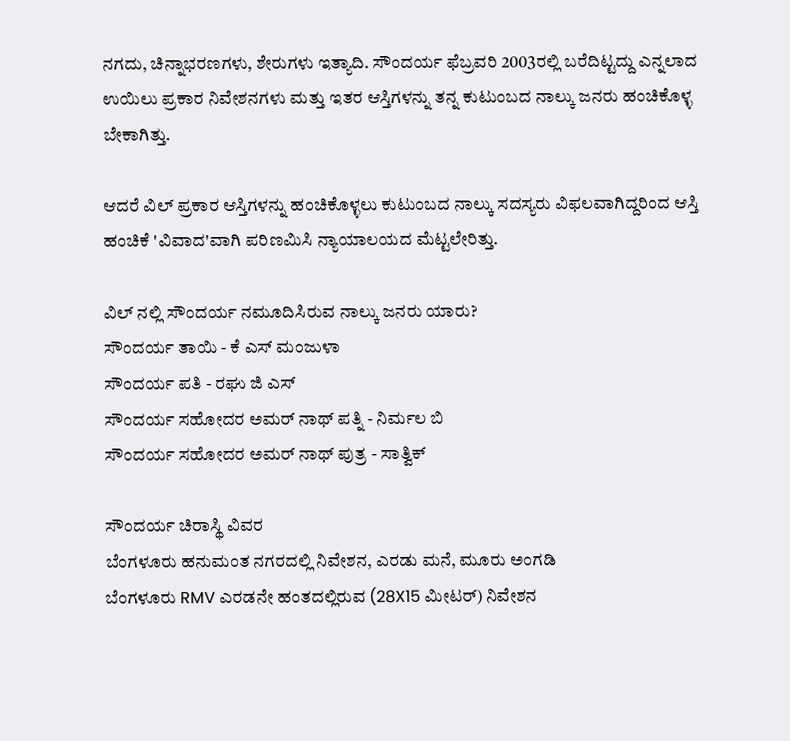ನಗದು, ಚಿನ್ನಾಭರಣಗಳು, ಶೇರುಗಳು ಇತ್ಯಾದಿ. ಸೌಂದರ್ಯ ಫೆಬ್ರವರಿ 2003ರಲ್ಲಿ ಬರೆದಿಟ್ಟದ್ದು ಎನ್ನಲಾದ ಉಯಿಲು ಪ್ರಕಾರ ನಿವೇಶನಗಳು ಮತ್ತು ಇತರ ಆಸ್ತಿಗಳನ್ನು ತನ್ನ ಕುಟುಂಬದ ನಾಲ್ಕು ಜನರು ಹಂಚಿಕೊಳ್ಳ ಬೇಕಾಗಿತ್ತು.

ಆದರೆ ವಿಲ್ ಪ್ರಕಾರ ಆಸ್ತಿಗಳನ್ನು ಹಂಚಿಕೊಳ್ಳಲು ಕುಟುಂಬದ ನಾಲ್ಕು ಸದಸ್ಯರು ವಿಫಲವಾಗಿದ್ದರಿಂದ ಆಸ್ತಿ ಹಂಚಿಕೆ 'ವಿವಾದ'ವಾಗಿ ಪರಿಣಮಿಸಿ ನ್ಯಾಯಾಲಯದ ಮೆಟ್ಟಲೇರಿತ್ತು.

ವಿಲ್ ನಲ್ಲಿ ಸೌಂದರ್ಯ ನಮೂದಿಸಿರುವ ನಾಲ್ಕು ಜನರು ಯಾರು?
ಸೌಂದರ್ಯ ತಾಯಿ - ಕೆ ಎಸ್ ಮಂಜುಳಾ
ಸೌಂದರ್ಯ ಪತಿ - ರಘು ಜಿ ಎಸ್
ಸೌಂದರ್ಯ ಸಹೋದರ ಅಮರ್ ನಾಥ್ ಪತ್ನಿ - ನಿರ್ಮಲ ಬಿ
ಸೌಂದರ್ಯ ಸಹೋದರ ಅಮರ್ ನಾಥ್ ಪುತ್ರ - ಸಾತ್ವಿಕ್

ಸೌಂದರ್ಯ ಚಿರಾಸ್ಥಿ ವಿವರ
ಬೆಂಗಳೂರು ಹನುಮಂತ ನಗರದಲ್ಲಿ ನಿವೇಶನ, ಎರಡು ಮನೆ, ಮೂರು ಅಂಗಡಿ
ಬೆಂಗಳೂರು RMV ಎರಡನೇ ಹಂತದಲ್ಲಿರುವ (28X15 ಮೀಟರ್) ನಿವೇಶನ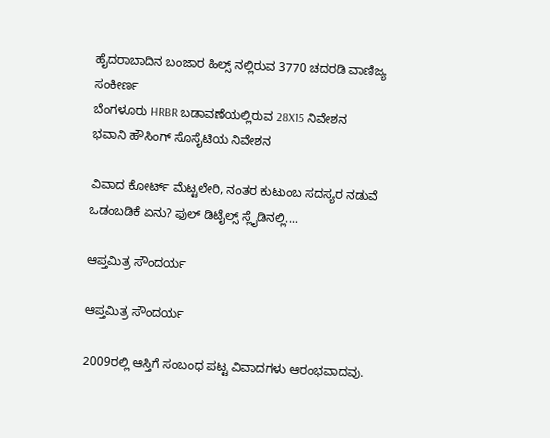ಹೈದರಾಬಾದಿನ ಬಂಜಾರ ಹಿಲ್ಸ್ ನಲ್ಲಿರುವ 3770 ಚದರಡಿ ವಾಣಿಜ್ಯ ಸಂಕೀರ್ಣ
ಬೆಂಗಳೂರು HRBR ಬಡಾವಣೆಯಲ್ಲಿರುವ 28X15 ನಿವೇಶನ
ಭವಾನಿ ಹೌಸಿಂಗ್ ಸೊಸೈಟಿಯ ನಿವೇಶನ

ವಿವಾದ ಕೋರ್ಟ್ ಮೆಟ್ಟಲೇರಿ, ನಂತರ ಕುಟುಂಬ ಸದಸ್ಯರ ನಡುವೆ ಒಡಂಬಡಿಕೆ ಏನು? ಫುಲ್ ಡಿಟೈಲ್ಸ್ ಸ್ಲೈಡಿನಲ್ಲಿ....

ಆಪ್ತಮಿತ್ರ ಸೌಂದರ್ಯ

ಆಪ್ತಮಿತ್ರ ಸೌಂದರ್ಯ

2009ರಲ್ಲಿ ಆಸ್ತಿಗೆ ಸಂಬಂಧ ಪಟ್ಟ ವಿವಾದಗಳು ಆರಂಭವಾದವು.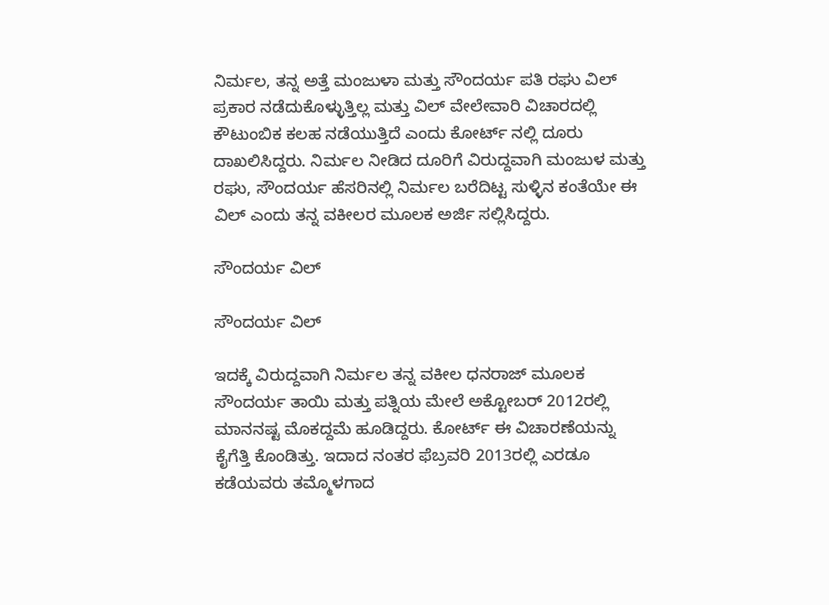ನಿರ್ಮಲ, ತನ್ನ ಅತ್ತೆ ಮಂಜುಳಾ ಮತ್ತು ಸೌಂದರ್ಯ ಪತಿ ರಘು ವಿಲ್ ಪ್ರಕಾರ ನಡೆದುಕೊಳ್ಳುತ್ತಿಲ್ಲ ಮತ್ತು ವಿಲ್ ವೇಲೇವಾರಿ ವಿಚಾರದಲ್ಲಿ ಕೌಟುಂಬಿಕ ಕಲಹ ನಡೆಯುತ್ತಿದೆ ಎಂದು ಕೋರ್ಟ್ ನಲ್ಲಿ ದೂರು ದಾಖಲಿಸಿದ್ದರು. ನಿರ್ಮಲ ನೀಡಿದ ದೂರಿಗೆ ವಿರುದ್ದವಾಗಿ ಮಂಜುಳ ಮತ್ತು ರಘು, ಸೌಂದರ್ಯ ಹೆಸರಿನಲ್ಲಿ ನಿರ್ಮಲ ಬರೆದಿಟ್ಟ ಸುಳ್ಳಿನ ಕಂತೆಯೇ ಈ ವಿಲ್ ಎಂದು ತನ್ನ ವಕೀಲರ ಮೂಲಕ ಅರ್ಜಿ ಸಲ್ಲಿಸಿದ್ದರು.

ಸೌಂದರ್ಯ ವಿಲ್

ಸೌಂದರ್ಯ ವಿಲ್

ಇದಕ್ಕೆ ವಿರುದ್ದವಾಗಿ ನಿರ್ಮಲ ತನ್ನ ವಕೀಲ ಧನರಾಜ್ ಮೂಲಕ ಸೌಂದರ್ಯ ತಾಯಿ ಮತ್ತು ಪತ್ನಿಯ ಮೇಲೆ ಅಕ್ಟೋಬರ್ 2012ರಲ್ಲಿ ಮಾನನಷ್ಟ ಮೊಕದ್ದಮೆ ಹೂಡಿದ್ದರು. ಕೋರ್ಟ್ ಈ ವಿಚಾರಣೆಯನ್ನು ಕೈಗೆತ್ತಿ ಕೊಂಡಿತ್ತು. ಇದಾದ ನಂತರ ಫೆಬ್ರವರಿ 2013ರಲ್ಲಿ ಎರಡೂ ಕಡೆಯವರು ತಮ್ಮೊಳಗಾದ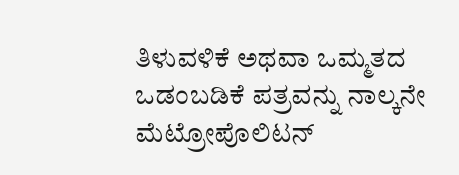ತಿಳುವಳಿಕೆ ಅಥವಾ ಒಮ್ಮತದ ಒಡಂಬಡಿಕೆ ಪತ್ರವನ್ನು ನಾಲ್ಕನೇ ಮೆಟ್ರೋಪೊಲಿಟನ್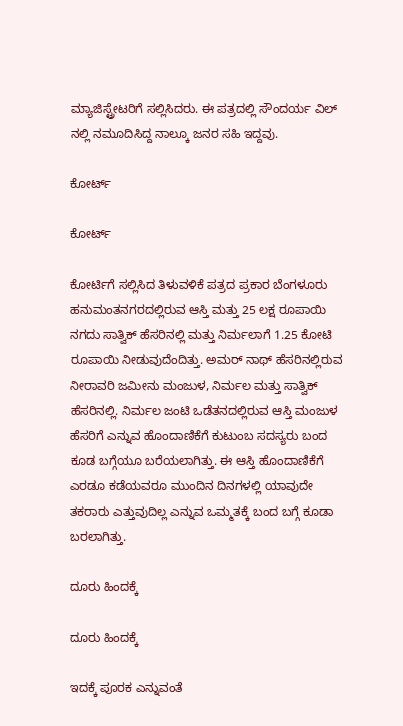ಮ್ಯಾಜಿಸ್ಟ್ರೇಟರಿಗೆ ಸಲ್ಲಿಸಿದರು. ಈ ಪತ್ರದಲ್ಲಿ ಸೌಂದರ್ಯ ವಿಲ್ ನಲ್ಲಿ ನಮೂದಿಸಿದ್ದ ನಾಲ್ಕೂ ಜನರ ಸಹಿ ಇದ್ದವು.

ಕೋರ್ಟ್

ಕೋರ್ಟ್

ಕೋರ್ಟಿಗೆ ಸಲ್ಲಿಸಿದ ತಿಳುವಳಿಕೆ ಪತ್ರದ ಪ್ರಕಾರ ಬೆಂಗಳೂರು ಹನುಮಂತನಗರದಲ್ಲಿರುವ ಆಸ್ತಿ ಮತ್ತು 25 ಲಕ್ಷ ರೂಪಾಯಿ ನಗದು ಸಾತ್ವಿಕ್ ಹೆಸರಿನಲ್ಲಿ ಮತ್ತು ನಿರ್ಮಲಾಗೆ 1.25 ಕೋಟಿ ರೂಪಾಯಿ ನೀಡುವುದೆಂದಿತ್ತು. ಅಮರ್ ನಾಥ್ ಹೆಸರಿನಲ್ಲಿರುವ ನೀರಾವರಿ ಜಮೀನು ಮಂಜುಳ, ನಿರ್ಮಲ ಮತ್ತು ಸಾತ್ವಿಕ್ ಹೆಸರಿನಲ್ಲಿ. ನಿರ್ಮಲ ಜಂಟಿ ಒಡೆತನದಲ್ಲಿರುವ ಆಸ್ತಿ ಮಂಜುಳ ಹೆಸರಿಗೆ ಎನ್ನುವ ಹೊಂದಾಣಿಕೆಗೆ ಕುಟುಂಬ ಸದಸ್ಯರು ಬಂದ ಕೂಡ ಬಗ್ಗೆಯೂ ಬರೆಯಲಾಗಿತ್ತು. ಈ ಆಸ್ತಿ ಹೊಂದಾಣಿಕೆಗೆ ಎರಡೂ ಕಡೆಯವರೂ ಮುಂದಿನ ದಿನಗಳಲ್ಲಿ ಯಾವುದೇ ತಕರಾರು ಎತ್ತುವುದಿಲ್ಲ ಎನ್ನುವ ಒಮ್ಮತಕ್ಕೆ ಬಂದ ಬಗ್ಗೆ ಕೂಡಾ ಬರಲಾಗಿತ್ತು.

ದೂರು ಹಿಂದಕ್ಕೆ

ದೂರು ಹಿಂದಕ್ಕೆ

ಇದಕ್ಕೆ ಪೂರಕ ಎನ್ನುವಂತೆ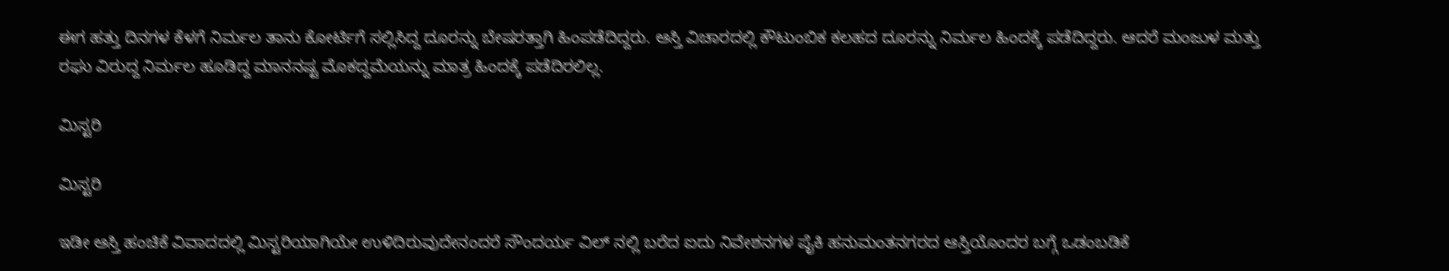ಈಗ ಹತ್ತು ದಿನಗಳ ಕೆಳಗೆ ನಿರ್ಮಲ ತಾನು ಕೋರ್ಟಿಗೆ ಸಲ್ಲಿಸಿದ್ದ ದೂರನ್ನು ಬೇಷರತ್ತಾಗಿ ಹಿಂಪಡೆದಿದ್ದರು. ಆಸ್ತಿ ವಿಚಾರದಲ್ಲಿ ಕೌಟುಂಬಿಕ ಕಲಹದ ದೂರನ್ನು ನಿರ್ಮಲ ಹಿಂದಕ್ಕೆ ಪಡೆದಿದ್ದರು. ಆದರೆ ಮಂಜುಳ ಮತ್ತು ರಘು ವಿರುದ್ದ ನಿರ್ಮಲ ಹೂಡಿದ್ದ ಮಾನನಷ್ಟ ಮೊಕದ್ದಮೆಯನ್ನು ಮಾತ್ರ ಹಿಂದಕ್ಕೆ ಪಡೆದಿರಲಿಲ್ಲ.

ಮಿಸ್ಟರಿ

ಮಿಸ್ಟರಿ

ಇಡೀ ಆಸ್ತಿ ಹಂಚಿಕೆ ವಿವಾದದಲ್ಲಿ ಮಿಸ್ಟರಿಯಾಗಿಯೇ ಉಳಿದಿರುವುದೇನಂದರೆ ಸೌಂದರ್ಯ ವಿಲ್ ನಲ್ಲಿ ಬರೆದ ಐದು ನಿವೇಶನಗಳ ಪೈಕಿ ಹನುಮಂತನಗರದ ಆಸ್ತಿಯೊಂದರ ಬಗ್ಗೆ ಒಡಂಬಡಿಕೆ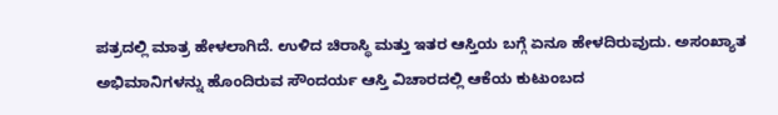ಪತ್ರದಲ್ಲಿ ಮಾತ್ರ ಹೇಳಲಾಗಿದೆ. ಉಳಿದ ಚಿರಾಸ್ಥಿ ಮತ್ತು ಇತರ ಆಸ್ತಿಯ ಬಗ್ಗೆ ಏನೂ ಹೇಳದಿರುವುದು. ಅಸಂಖ್ಯಾತ ಅಭಿಮಾನಿಗಳನ್ನು ಹೊಂದಿರುವ ಸೌಂದರ್ಯ ಆಸ್ತಿ ವಿಚಾರದಲ್ಲಿ ಆಕೆಯ ಕುಟುಂಬದ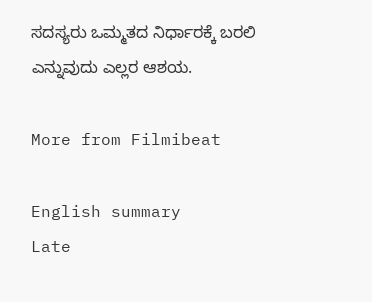ಸದಸ್ಯರು ಒಮ್ಮತದ ನಿರ್ಧಾರಕ್ಕೆ ಬರಲಿ ಎನ್ನುವುದು ಎಲ್ಲರ ಆಶಯ.

More from Filmibeat

English summary
Late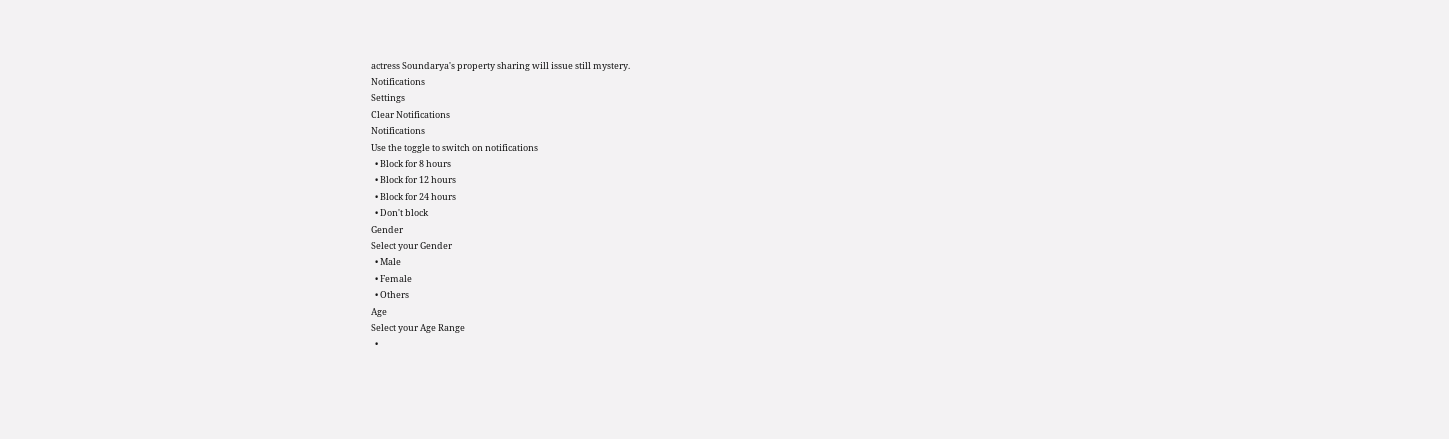actress Soundarya's property sharing will issue still mystery.
Notifications
Settings
Clear Notifications
Notifications
Use the toggle to switch on notifications
  • Block for 8 hours
  • Block for 12 hours
  • Block for 24 hours
  • Don't block
Gender
Select your Gender
  • Male
  • Female
  • Others
Age
Select your Age Range
  •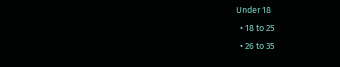Under 18
  • 18 to 25
  • 26 to 35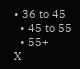• 36 to 45
  • 45 to 55
  • 55+
X